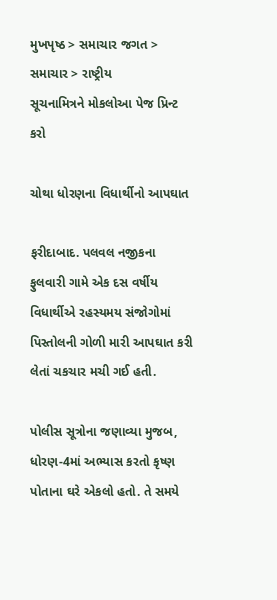મુખપૃષ્ઠ > સમાચાર જગત > સમાચાર > રાષ્ટ્રીય
સૂચનામિત્રને મોકલોઆ પેજ પ્રિન્ટ કરો

ચોથા ધોરણના વિધાર્થીનો આપઘાત

ફરીદાબાદ. પલવલ નજીકના ફુલવારી ગામે એક દસ વર્ષીય વિધાર્થીએ રહસ્યમય સંજોગોમાં પિસ્તોલની ગોળી મારી આપઘાત કરી લેતાં ચકચાર મચી ગઈ હતી.

પોલીસ સૂત્રોના જણાવ્યા મુજબ, ધોરણ-4માં અભ્યાસ કરતો કૃષ્ણ પોતાના ઘરે એકલો હતો. તે સમયે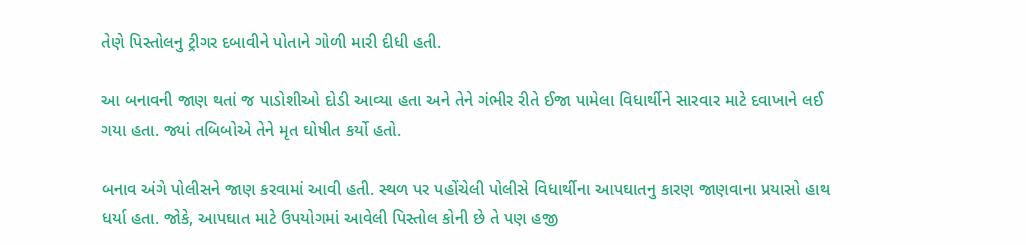તેણે પિસ્તોલનુ ટ્રીગર દબાવીને પોતાને ગોળી મારી દીધી હતી.

આ બનાવની જાણ થતાં જ પાડોશીઓ દોડી આવ્યા હતા અને તેને ગંભીર રીતે ઈજા પામેલા વિધાર્થીને સારવાર માટે દવાખાને લઈ ગયા હતા. જ્યાં તબિબોએ તેને મૃત ઘોષીત કર્યો હતો.

બનાવ અંગે પોલીસને જાણ કરવામાં આવી હતી. સ્થળ પર પહોંચેલી પોલીસે વિધાર્થીના આપઘાતનુ કારણ જાણવાના પ્રયાસો હાથ ધર્યા હતા. જોકે, આપઘાત માટે ઉપયોગમાં આવેલી પિસ્તોલ કોની છે તે પણ હજી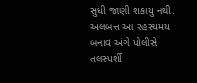સુધી જાણી શકાયુ નથી. અલબત્ત આ રહસ્યમય બનાવ અંગે પોલીસે તલસ્પર્શી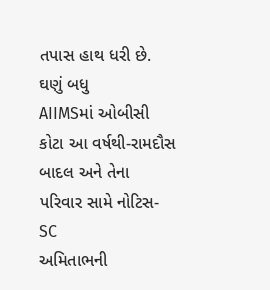તપાસ હાથ ધરી છે.
ઘણું બધુ
AIIMSમાં ઓબીસી કોટા આ વર્ષથી-રામદૌસ
બાદલ અને તેના પરિવાર સામે નોટિસ-SC
અમિતાભની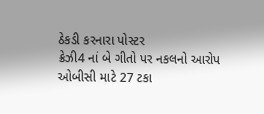ઠેકડી કરનારા પોસ્ટર
ક્રેઝી4 નાં બે ગીતો પર નકલનો આરોપ
ઓબીસી માટે 27 ટકા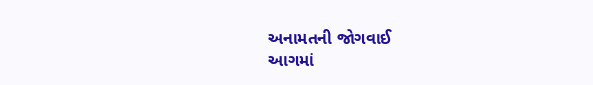અનામતની જોગવાઈ
આગમાં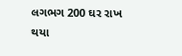લગભગ 200 ઘર રાખ થયા